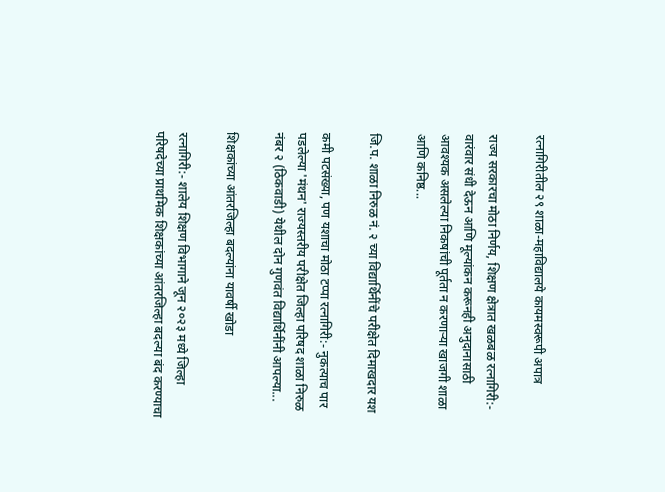रत्नागिरीतील २९ शाळा-महाविद्यालये कायमस्वरूपी अपात्र

राज्य सरकारचा मोठा निर्णय, शिक्षण क्षेत्रात खळबळ रत्नागिरी:- वारंवार संधी देऊन आणि मूल्यांकन करूनही अनुदानासाठी आवश्यक असलेल्या निकषांची पूर्तता न करणाऱ्या खाजगी शाळा आणि कनिष्ठ...

जि.प. शाळा निरुळ नं. २ च्या विद्यार्थिनींचे परीक्षेत दिमाखदार यश

कमी पटसंख्या, पण यशाचा मोठा टप्पा रत्नागिरी:- नुकत्याच पार पडलेल्या 'मंथन' राज्यस्तरीय परीक्षेत जिल्हा परिषद शाळा निरुळ नंबर २ (ठिकवाडी) येथील दोन गुणवंत विद्यार्थिनींनी आपल्या...

शिक्षकांच्या आंतरजिल्हा बदल्यांना यावर्षी खोडा

रत्नागिरी:- शालेय शिक्षण विभागाने जून २०२३ मध्ये जिल्हा परिषदेच्या प्राथमिक शिक्षकांच्या आंतरजिल्हा बदल्या बंद करण्याचा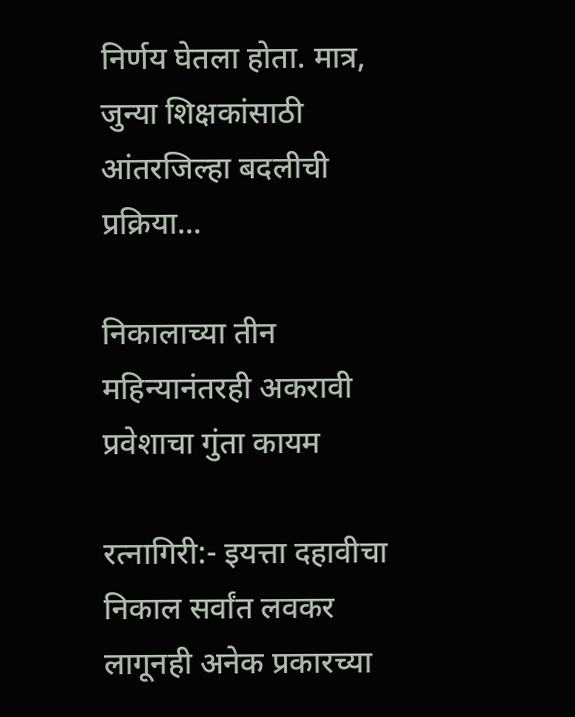निर्णय घेतला होता. मात्र, जुन्या शिक्षकांसाठी आंतरजिल्हा बदलीची प्रक्रिया...

निकालाच्या तीन महिन्यानंतरही अकरावी प्रवेशाचा गुंता कायम

रत्नागिरी:- इयत्ता दहावीचा निकाल सर्वांत लवकर लागूनही अनेक प्रकारच्या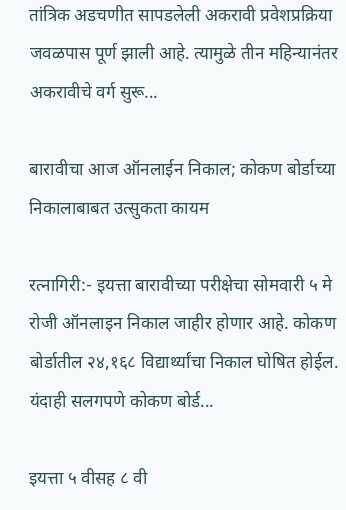तांत्रिक अडचणीत सापडलेली अकरावी प्रवेशप्रक्रिया जवळपास पूर्ण झाली आहे. त्यामुळे तीन महिन्यानंतर अकरावीचे वर्ग सुरू...

बारावीचा आज ऑनलाईन निकाल; कोकण बोर्डाच्या निकालाबाबत उत्सुकता कायम

रत्नागिरी:- इयत्ता बारावीच्या परीक्षेचा सोमवारी ५ मे रोजी ऑनलाइन निकाल जाहीर होणार आहे. कोकण बोर्डातील २४,१६८ विद्यार्थ्यांचा निकाल घोषित होईल. यंदाही सलगपणे कोकण बोर्ड...

इयत्ता ५ वीसह ८ वी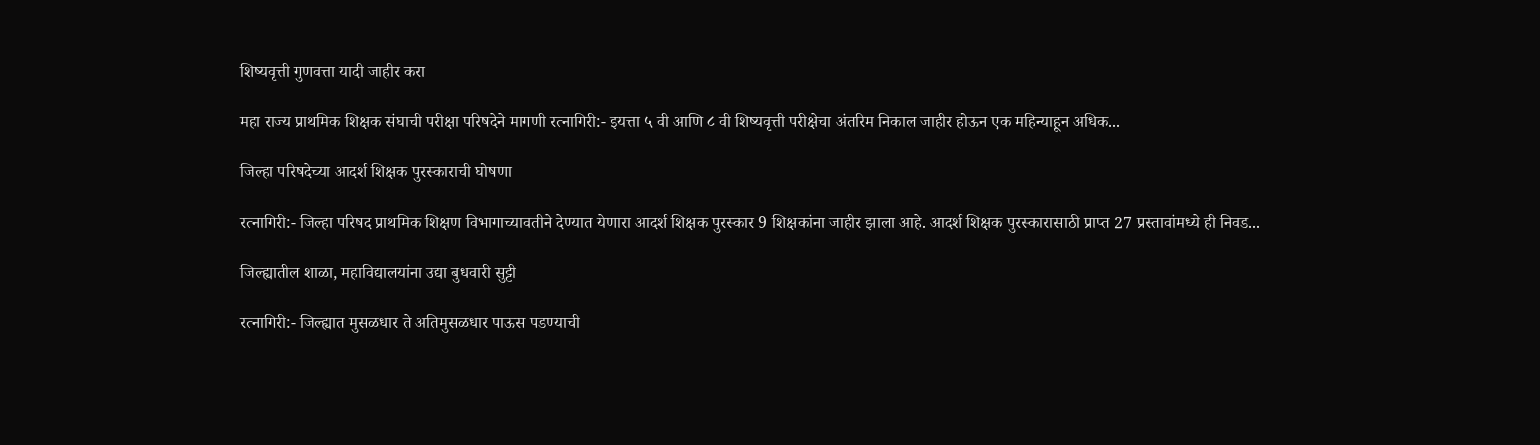शिष्यवृत्ती गुणवत्ता यादी जाहीर करा

महा राज्य प्राथमिक शिक्षक संघाची परीक्षा परिषदेने मागणी रत्नागिरी:- इयत्ता ५ वी आणि ८ वी शिष्यवृत्ती परीक्षेचा अंतरिम निकाल जाहीर होऊन एक महिन्याहून अधिक...

जिल्हा परिषदेच्या आदर्श शिक्षक पुरस्काराची घोषणा

रत्नागिरी:- जिल्हा परिषद प्राथमिक शिक्षण विभागाच्यावतीने देण्यात येणारा आदर्श शिक्षक पुरस्कार 9 शिक्षकांना जाहीर झाला आहे. आदर्श शिक्षक पुरस्कारासाठी प्राप्त 27 प्रस्तावांमध्ये ही निवड...

जिल्ह्यातील शाळा, महाविद्यालयांना उद्या बुधवारी सुट्टी

रत्नागिरी:- जिल्ह्यात मुसळधार ते अतिमुसळधार पाऊस पडण्याची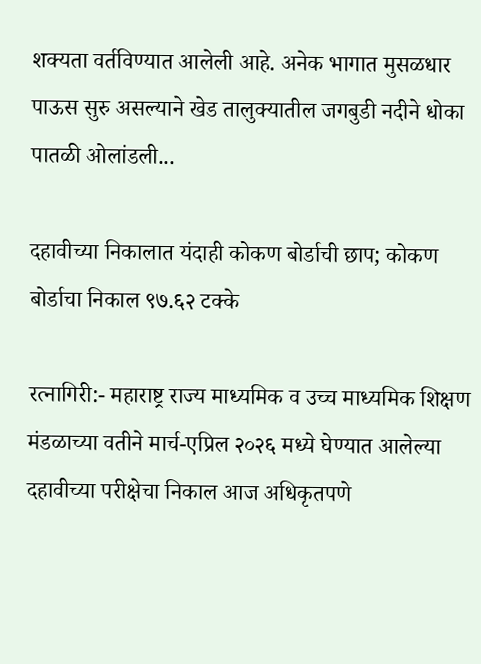शक्यता वर्तविण्यात आलेली आहे. अनेक भागात मुसळधार पाऊस सुरु असल्याने खेड तालुक्यातील जगबुडी नदीने धोका पातळी ओलांडली...

दहावीच्या निकालात यंदाही कोकण बोर्डाची छाप; कोकण बोर्डाचा निकाल ९७.६२ टक्के

रत्नागिरी:- महाराष्ट्र राज्य माध्यमिक व उच्च माध्यमिक शिक्षण मंडळाच्या वतीने मार्च-एप्रिल २०२६ मध्ये घेण्यात आलेल्या दहावीच्या परीक्षेचा निकाल आज अधिकृतपणे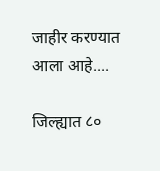जाहीर करण्यात आला आहे....

जिल्ह्यात ८०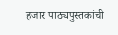हजार पाठ्यपुस्तकांची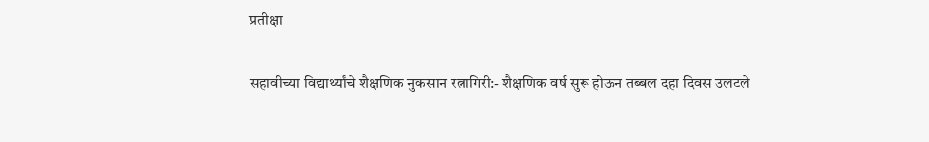प्रतीक्षा

सहावीच्या विद्यार्थ्यांचे शैक्षणिक नुकसान रत्नागिरी:- शैक्षणिक वर्ष सुरू होऊन तब्बल दहा दिवस उलटले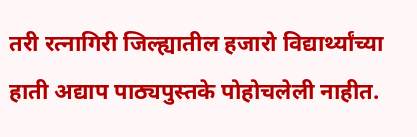तरी रत्नागिरी जिल्ह्यातील हजारो विद्यार्थ्यांच्या हाती अद्याप पाठ्यपुस्तके पोहोचलेली नाहीत.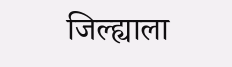जिल्ह्याला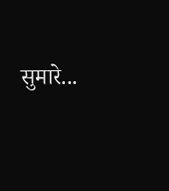सुमारे...